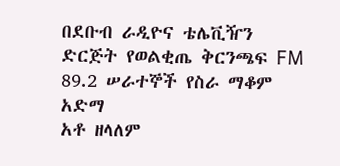በደቡብ ራዲዮና ቴሌቪዥን ድርጅት የወልቂጤ ቅርንጫፍ FM 89.2 ሠራተኞች የስራ ማቆም አድማ
አቶ ዘላለም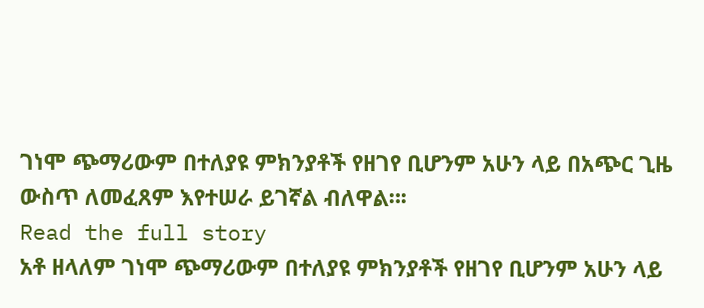ገነሞ ጭማሪውም በተለያዩ ምክንያቶች የዘገየ ቢሆንም አሁን ላይ በአጭር ጊዜ ውስጥ ለመፈጸም እየተሠራ ይገኛል ብለዋል።፡
Read the full story
አቶ ዘላለም ገነሞ ጭማሪውም በተለያዩ ምክንያቶች የዘገየ ቢሆንም አሁን ላይ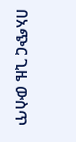በአጭር ጊዜ ውስጥ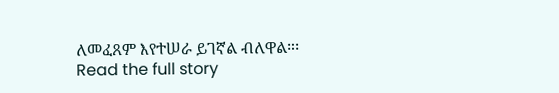ለመፈጸም እየተሠራ ይገኛል ብለዋል።፡
Read the full story